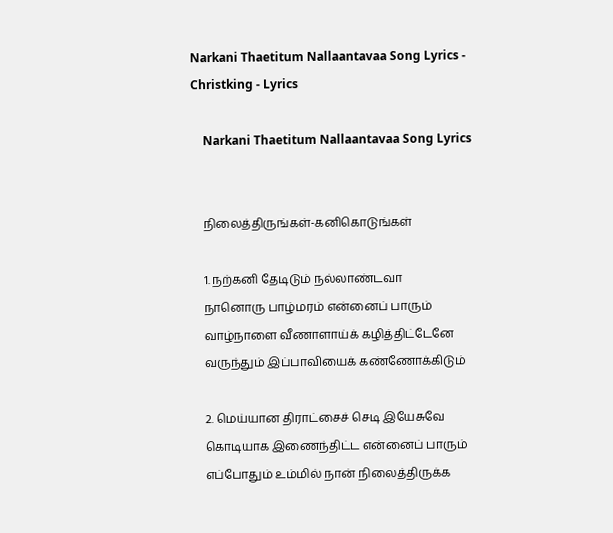Narkani Thaetitum Nallaantavaa Song Lyrics - Christking - Lyrics

    Narkani Thaetitum Nallaantavaa Song Lyrics


    நிலைத்திருங்கள்-கனிகொடுங்கள்

    1. நற்கனி தேடிடும் நல்லாண்டவா
    நானொரு பாழ்மரம் என்னைப் பாரும்
    வாழ்நாளை வீணாளாய்க் கழித்திட்டேனே
    வருந்தும் இப்பாவியைக் கண்ணோக்கிடும்

    2. மெய்யான திராட்சைச் செடி இயேசுவே
    கொடியாக இணைந்திட்ட என்னைப் பாரும்
    எப்போதும் உம்மில் நான் நிலைத்திருக்க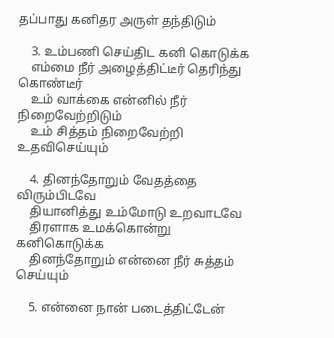தப்பாது கனிதர அருள் தந்திடும்

    3. உம்பணி செய்திட கனி கொடுக்க
    எம்மை நீர் அழைத்திட்டீர் தெரிந்து கொண்டீர்
    உம் வாக்கை என்னில் நீர் நிறைவேற்றிடும்
    உம் சித்தம் நிறைவேற்றி உதவிசெய்யும்

    4. தினந்தோறும் வேதத்தை விரும்பிடவே
    தியானித்து உம்மோடு உறவாடவே
    திரளாக உமக்கொன்று கனிகொடுக்க
    தினந்தோறும் என்னை நீர் சுத்தம் செய்யும்

    5. என்னை நான் படைத்திட்டேன்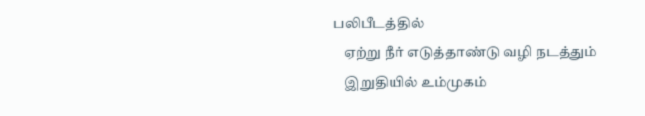பலிபீடத்தில்
    ஏற்று நீர் எடுத்தாண்டு வழி நடத்தும்
    இறுதியில் உம்முகம்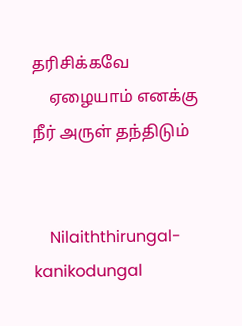தரிசிக்கவே
    ஏழையாம் எனக்கு நீர் அருள் தந்திடும்


    Nilaiththirungal-kanikodungal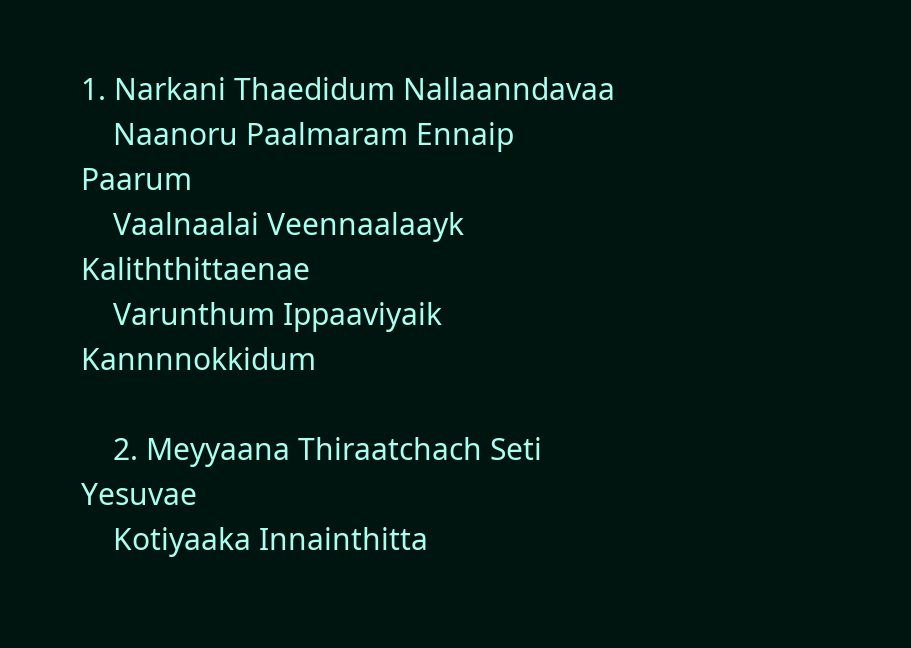1. Narkani Thaedidum Nallaanndavaa
    Naanoru Paalmaram Ennaip Paarum
    Vaalnaalai Veennaalaayk Kaliththittaenae
    Varunthum Ippaaviyaik Kannnnokkidum

    2. Meyyaana Thiraatchach Seti Yesuvae
    Kotiyaaka Innainthitta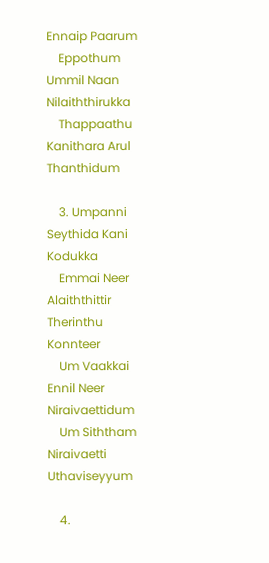Ennaip Paarum
    Eppothum Ummil Naan Nilaiththirukka
    Thappaathu Kanithara Arul Thanthidum

    3. Umpanni Seythida Kani Kodukka
    Emmai Neer Alaiththittir Therinthu Konnteer
    Um Vaakkai Ennil Neer Niraivaettidum
    Um Siththam Niraivaetti Uthaviseyyum

    4.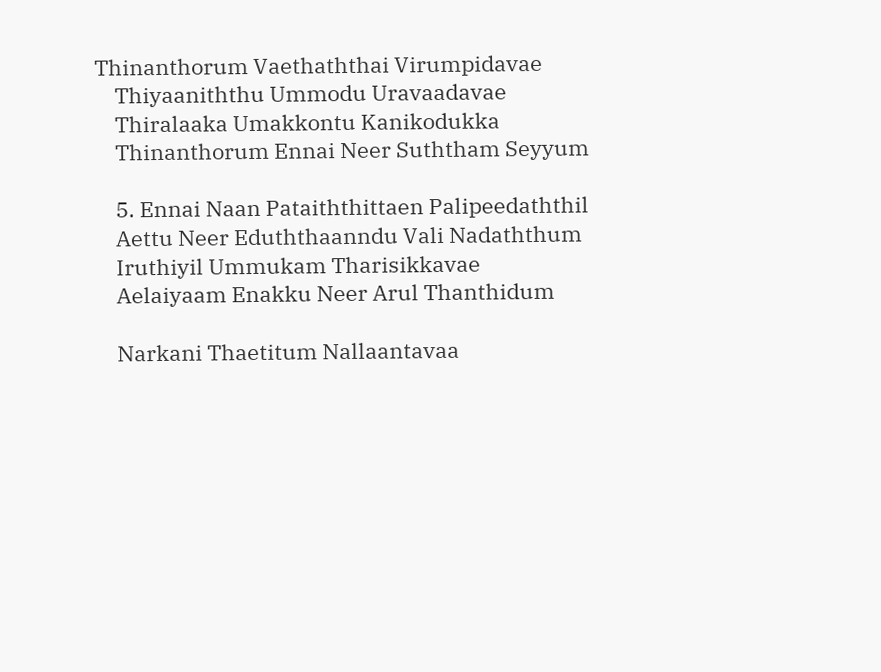Thinanthorum Vaethaththai Virumpidavae
    Thiyaaniththu Ummodu Uravaadavae
    Thiralaaka Umakkontu Kanikodukka
    Thinanthorum Ennai Neer Suththam Seyyum

    5. Ennai Naan Pataiththittaen Palipeedaththil
    Aettu Neer Eduththaanndu Vali Nadaththum
    Iruthiyil Ummukam Tharisikkavae
    Aelaiyaam Enakku Neer Arul Thanthidum

    Narkani Thaetitum Nallaantavaa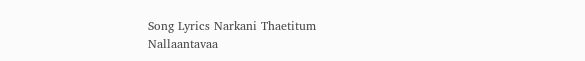Song Lyrics Narkani Thaetitum Nallaantavaa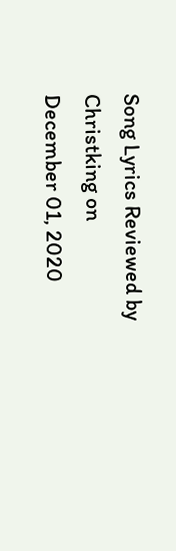Song Lyrics Reviewed by Christking on December 01, 2020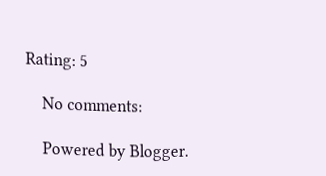Rating: 5

    No comments:

    Powered by Blogger.